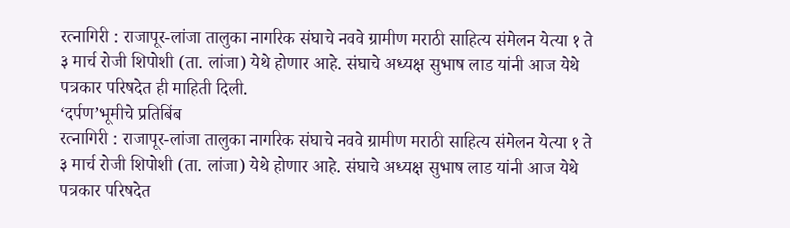रत्नागिरी : राजापूर-लांजा तालुका नागरिक संघाचे नववे ग्रामीण मराठी साहित्य संमेलन येत्या १ ते ३ मार्च रोजी शिपोशी (ता. लांजा) येथे होणार आहे. संघाचे अध्यक्ष सुभाष लाड यांनी आज येथे पत्रकार परिषदेत ही माहिती दिली.
‘दर्पण’भूमीचे प्रतिबिंब
रत्नागिरी : राजापूर-लांजा तालुका नागरिक संघाचे नववे ग्रामीण मराठी साहित्य संमेलन येत्या १ ते ३ मार्च रोजी शिपोशी (ता. लांजा) येथे होणार आहे. संघाचे अध्यक्ष सुभाष लाड यांनी आज येथे पत्रकार परिषदेत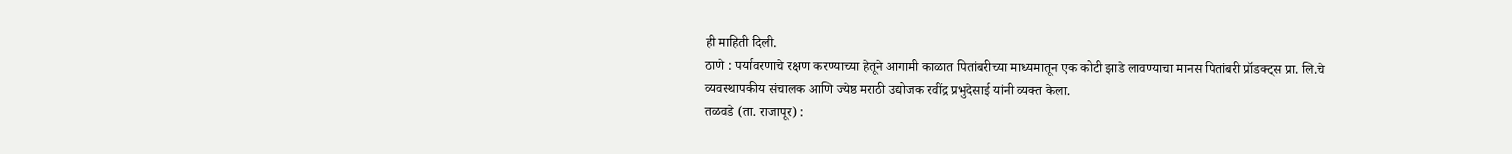ही माहिती दिली.
ठाणे : पर्यावरणाचे रक्षण करण्याच्या हेतूने आगामी काळात पितांबरीच्या माध्यमातून एक कोटी झाडे लावण्याचा मानस पितांबरी प्रॉडक्ट्स प्रा. लि.चे व्यवस्थापकीय संचालक आणि ज्येष्ठ मराठी उद्योजक रवींद्र प्रभुदेसाई यांनी व्यक्त केला.
तळवडे (ता. राजापूर) :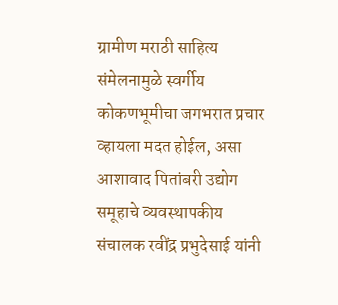ग्रामीण मराठी साहित्य संमेलनामुळे स्वर्गीय कोकणभूमीचा जगभरात प्रचार व्हायला मदत होईल, असा आशावाद पितांबरी उद्योग समूहाचे व्यवस्थापकीय संचालक रवींद्र प्रभुदेसाई यांनी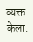व्यक्त केला.